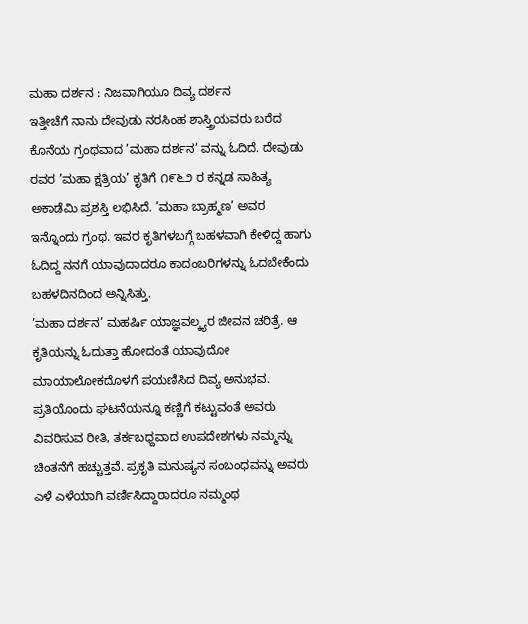ಮಹಾ ದರ್ಶನ : ನಿಜವಾಗಿಯೂ ದಿವ್ಯ ದರ್ಶನ
ಇತ್ತೀಚೆಗೆ ನಾನು ದೇವುಡು ನರಸಿಂಹ ಶಾಸ್ತ್ರಿಯವರು ಬರೆದ ಕೊನೆಯ ಗ್ರಂಥವಾದ ’ಮಹಾ ದರ್ಶನ’ ವನ್ನು ಓದಿದೆ. ದೇವುಡು ರವರ ’ಮಹಾ ಕ್ಷತ್ರಿಯ’ ಕೃತಿಗೆ ೧೯೬೨ ರ ಕನ್ನಡ ಸಾಹಿತ್ಯ ಅಕಾಡೆಮಿ ಪ್ರಶಸ್ತಿ ಲಭಿಸಿದೆ. ’ಮಹಾ ಬ್ರಾಹ್ಮಣ’ ಅವರ ಇನ್ನೊಂದು ಗ್ರಂಥ. ಇವರ ಕೃತಿಗಳಬಗ್ಗೆ ಬಹಳವಾಗಿ ಕೇಳಿದ್ದ ಹಾಗು ಓದಿದ್ದ ನನಗೆ ಯಾವುದಾದರೂ ಕಾದಂಬರಿಗಳನ್ನು ಓದಬೇಕೆಂದು ಬಹಳದಿನದಿಂದ ಅನ್ನಿಸಿತ್ತು.
’ಮಹಾ ದರ್ಶನ’ ಮಹರ್ಷಿ ಯಾಜ್ಞವಲ್ಕ್ಯರ ಜೀವನ ಚರಿತ್ರೆ. ಆ ಕೃತಿಯನ್ನು ಓದುತ್ತಾ ಹೋದಂತೆ ಯಾವುದೋ ಮಾಯಾಲೋಕದೊಳಗೆ ಪಯಣಿಸಿದ ದಿವ್ಯ ಅನುಭವ. ಪ್ರತಿಯೊಂದು ಘಟನೆಯನ್ನೂ ಕಣ್ಣಿಗೆ ಕಟ್ಟುವಂತೆ ಅವರು ವಿವರಿಸುವ ರೀತಿ, ತರ್ಕಬಧ್ದವಾದ ಉಪದೇಶಗಳು ನಮ್ಮನ್ನು ಚಿಂತನೆಗೆ ಹಚ್ಚುತ್ತವೆ. ಪ್ರಕೃತಿ ಮನುಷ್ಯನ ಸಂಬಂಧವನ್ನು ಅವರು ಎಳೆ ಎಳೆಯಾಗಿ ವರ್ಣಿಸಿದ್ದಾರಾದರೂ ನಮ್ಮಂಥ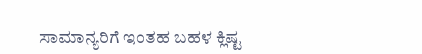ಸಾಮಾನ್ಯರಿಗೆ ಇಂತಹ ಬಹಳ ಕ್ಲಿಷ್ಟ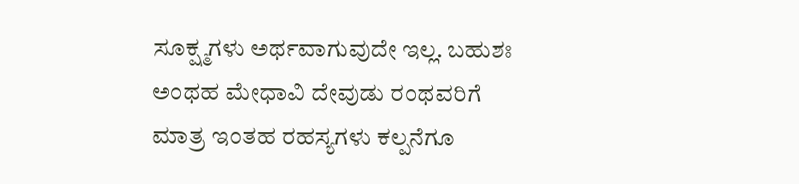ಸೂಕ್ಷ್ಮಗಳು ಅರ್ಥವಾಗುವುದೇ ಇಲ್ಲ. ಬಹುಶಃ ಅಂಥಹ ಮೇಧಾವಿ ದೇವುಡು ರಂಥವರಿಗೆ ಮಾತ್ರ ಇಂತಹ ರಹಸ್ಯಗಳು ಕಲ್ಪನೆಗೂ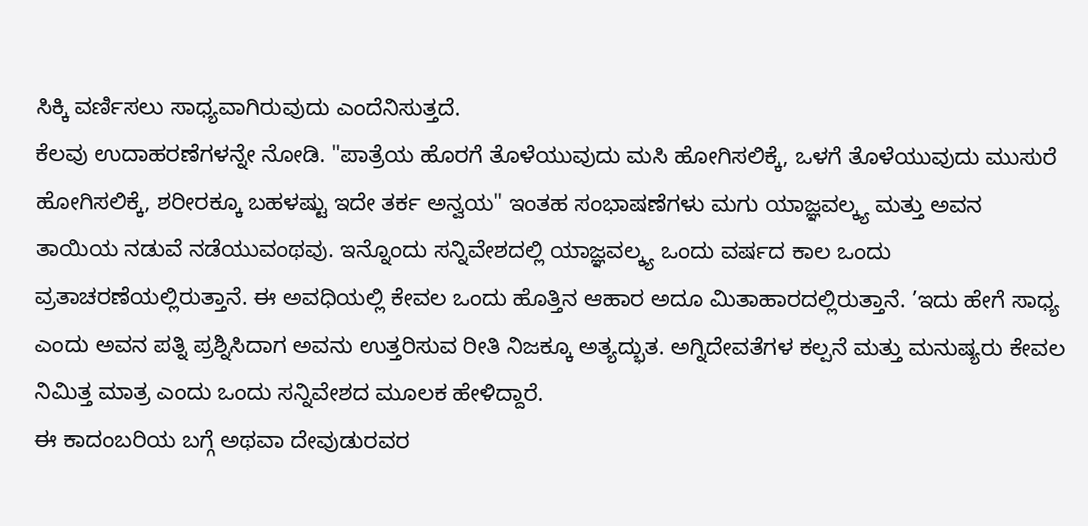ಸಿಕ್ಕಿ ವರ್ಣಿಸಲು ಸಾಧ್ಯವಾಗಿರುವುದು ಎಂದೆನಿಸುತ್ತದೆ.
ಕೆಲವು ಉದಾಹರಣೆಗಳನ್ನೇ ನೋಡಿ. "ಪಾತ್ರೆಯ ಹೊರಗೆ ತೊಳೆಯುವುದು ಮಸಿ ಹೋಗಿಸಲಿಕ್ಕೆ, ಒಳಗೆ ತೊಳೆಯುವುದು ಮುಸುರೆ ಹೋಗಿಸಲಿಕ್ಕೆ, ಶರೀರಕ್ಕೂ ಬಹಳಷ್ಟು ಇದೇ ತರ್ಕ ಅನ್ವಯ" ಇಂತಹ ಸಂಭಾಷಣೆಗಳು ಮಗು ಯಾಜ್ಞವಲ್ಕ್ಯ ಮತ್ತು ಅವನ ತಾಯಿಯ ನಡುವೆ ನಡೆಯುವಂಥವು. ಇನ್ನೊಂದು ಸನ್ನಿವೇಶದಲ್ಲಿ ಯಾಜ್ಞವಲ್ಕ್ಯ ಒಂದು ವರ್ಷದ ಕಾಲ ಒಂದು ವ್ರತಾಚರಣೆಯಲ್ಲಿರುತ್ತಾನೆ. ಈ ಅವಧಿಯಲ್ಲಿ ಕೇವಲ ಒಂದು ಹೊತ್ತಿನ ಆಹಾರ ಅದೂ ಮಿತಾಹಾರದಲ್ಲಿರುತ್ತಾನೆ. ’ಇದು ಹೇಗೆ ಸಾಧ್ಯ ಎಂದು ಅವನ ಪತ್ನಿ ಪ್ರಶ್ನಿಸಿದಾಗ ಅವನು ಉತ್ತರಿಸುವ ರೀತಿ ನಿಜಕ್ಕೂ ಅತ್ಯದ್ಭುತ. ಅಗ್ನಿದೇವತೆಗಳ ಕಲ್ಪನೆ ಮತ್ತು ಮನುಷ್ಯರು ಕೇವಲ ನಿಮಿತ್ತ ಮಾತ್ರ ಎಂದು ಒಂದು ಸನ್ನಿವೇಶದ ಮೂಲಕ ಹೇಳಿದ್ದಾರೆ.
ಈ ಕಾದಂಬರಿಯ ಬಗ್ಗೆ ಅಥವಾ ದೇವುಡುರವರ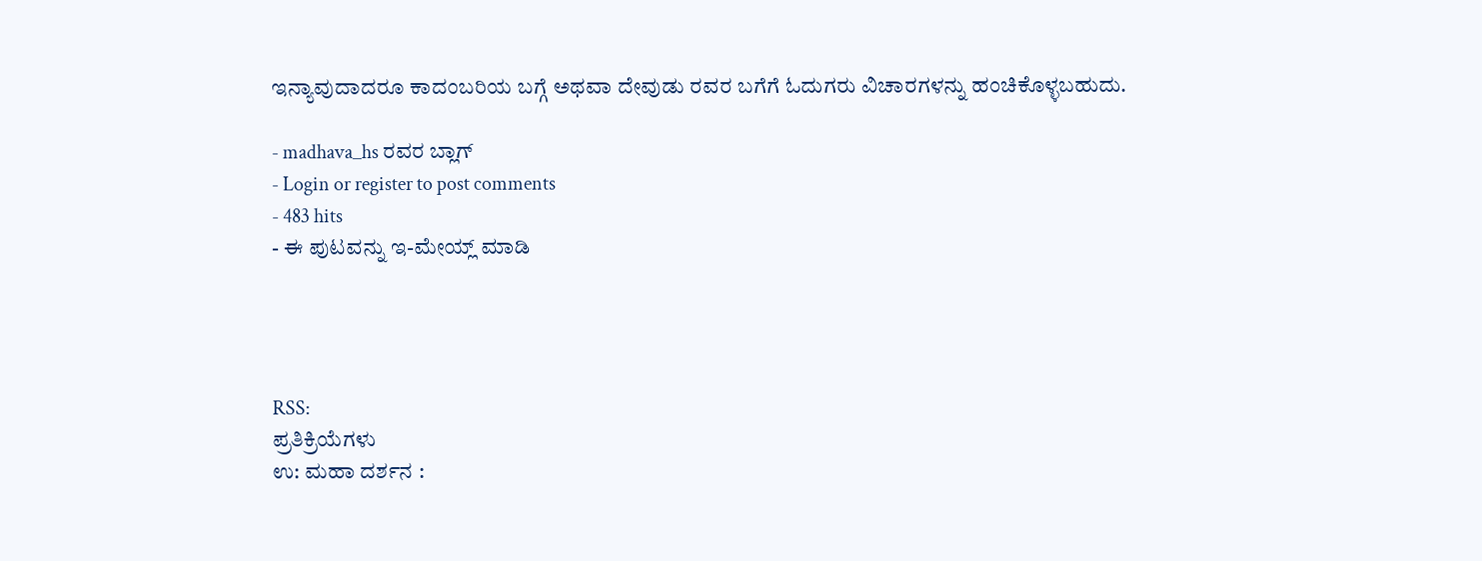ಇನ್ಯಾವುದಾದರೂ ಕಾದಂಬರಿಯ ಬಗ್ಗೆ ಅಥವಾ ದೇವುಡು ರವರ ಬಗೆಗೆ ಓದುಗರು ವಿಚಾರಗಳನ್ನು ಹಂಚಿಕೊಳ್ಳಬಹುದು.

- madhava_hs ರವರ ಬ್ಲಾಗ್
- Login or register to post comments
- 483 hits
- ಈ ಪುಟವನ್ನು ಇ-ಮೇಯ್ಲ್ ಮಾಡಿ




RSS:
ಪ್ರತಿಕ್ರಿಯೆಗಳು
ಉ: ಮಹಾ ದರ್ಶನ :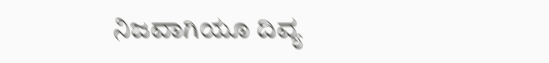ನಿಜವಾಗಿಯೂ ದಿವ್ಯ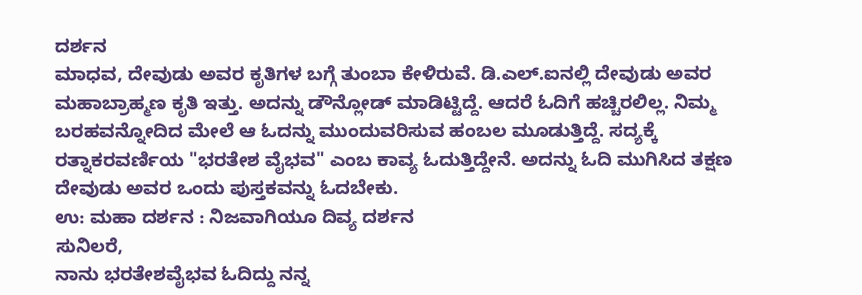ದರ್ಶನ
ಮಾಧವ, ದೇವುಡು ಅವರ ಕೃತಿಗಳ ಬಗ್ಗೆ ತುಂಬಾ ಕೇಳಿರುವೆ. ಡಿ.ಎಲ್.ಐನಲ್ಲಿ ದೇವುಡು ಅವರ ಮಹಾಬ್ರಾಹ್ಮಣ ಕೃತಿ ಇತ್ತು. ಅದನ್ನು ಡೌನ್ಲೋಡ್ ಮಾಡಿಟ್ಟಿದ್ದೆ. ಆದರೆ ಓದಿಗೆ ಹಚ್ಚಿರಲಿಲ್ಲ. ನಿಮ್ಮ ಬರಹವನ್ನೋದಿದ ಮೇಲೆ ಆ ಓದನ್ನು ಮುಂದುವರಿಸುವ ಹಂಬಲ ಮೂಡುತ್ತಿದ್ದೆ. ಸದ್ಯಕ್ಕೆ ರತ್ನಾಕರವರ್ಣಿಯ "ಭರತೇಶ ವೈಭವ" ಎಂಬ ಕಾವ್ಯ ಓದುತ್ತಿದ್ದೇನೆ. ಅದನ್ನು ಓದಿ ಮುಗಿಸಿದ ತಕ್ಷಣ ದೇವುಡು ಅವರ ಒಂದು ಪುಸ್ತಕವನ್ನು ಓದಬೇಕು.
ಉ: ಮಹಾ ದರ್ಶನ : ನಿಜವಾಗಿಯೂ ದಿವ್ಯ ದರ್ಶನ
ಸುನಿಲರೆ,
ನಾನು ಭರತೇಶವೈಭವ ಓದಿದ್ದು ನನ್ನ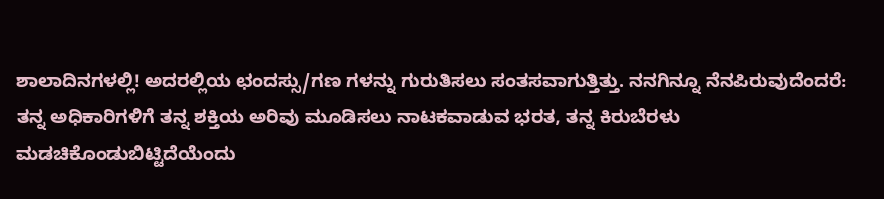ಶಾಲಾದಿನಗಳಲ್ಲಿ! ಅದರಲ್ಲಿಯ ಛಂದಸ್ಸು/ಗಣ ಗಳನ್ನು ಗುರುತಿಸಲು ಸಂತಸವಾಗುತ್ತಿತ್ತು. ನನಗಿನ್ನೂ ನೆನಪಿರುವುದೆಂದರೆ:
ತನ್ನ ಅಧಿಕಾರಿಗಳಿಗೆ ತನ್ನ ಶಕ್ತಿಯ ಅರಿವು ಮೂಡಿಸಲು ನಾಟಕವಾಡುವ ಭರತ, ತನ್ನ ಕಿರುಬೆರಳು ಮಡಚಿಕೊಂಡುಬಿಟ್ಟಿದೆಯೆಂದು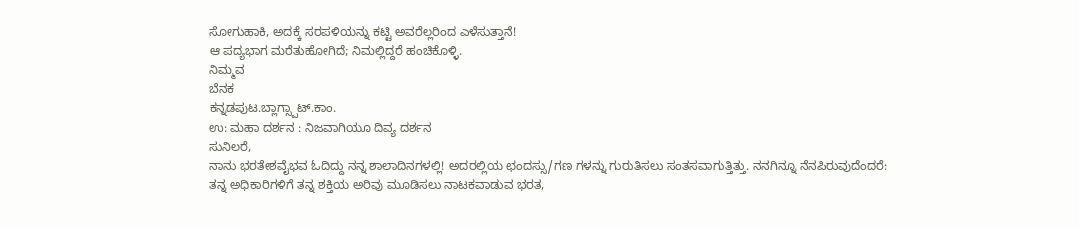ಸೋಗುಹಾಕಿ, ಅದಕ್ಕೆ ಸರಪಳಿಯನ್ನು ಕಟ್ಟಿ ಅವರೆಲ್ಲರಿಂದ ಎಳೆಸುತ್ತಾನೆ!
ಆ ಪದ್ಯಭಾಗ ಮರೆತುಹೋಗಿದೆ; ನಿಮಲ್ಲಿದ್ದರೆ ಹಂಚಿಕೊಳ್ಳಿ.
ನಿಮ್ಮವ
ಬೆನಕ
ಕನ್ನಡಪುಟ.ಬ್ಲಾಗ್ಸ್ಪಾಟ್.ಕಾಂ.
ಉ: ಮಹಾ ದರ್ಶನ : ನಿಜವಾಗಿಯೂ ದಿವ್ಯ ದರ್ಶನ
ಸುನಿಲರೆ,
ನಾನು ಭರತೇಶವೈಭವ ಓದಿದ್ದು ನನ್ನ ಶಾಲಾದಿನಗಳಲ್ಲಿ! ಅದರಲ್ಲಿಯ ಛಂದಸ್ಸು/ಗಣ ಗಳನ್ನು ಗುರುತಿಸಲು ಸಂತಸವಾಗುತ್ತಿತ್ತು. ನನಗಿನ್ನೂ ನೆನಪಿರುವುದೆಂದರೆ:
ತನ್ನ ಅಧಿಕಾರಿಗಳಿಗೆ ತನ್ನ ಶಕ್ತಿಯ ಅರಿವು ಮೂಡಿಸಲು ನಾಟಕವಾಡುವ ಭರತ,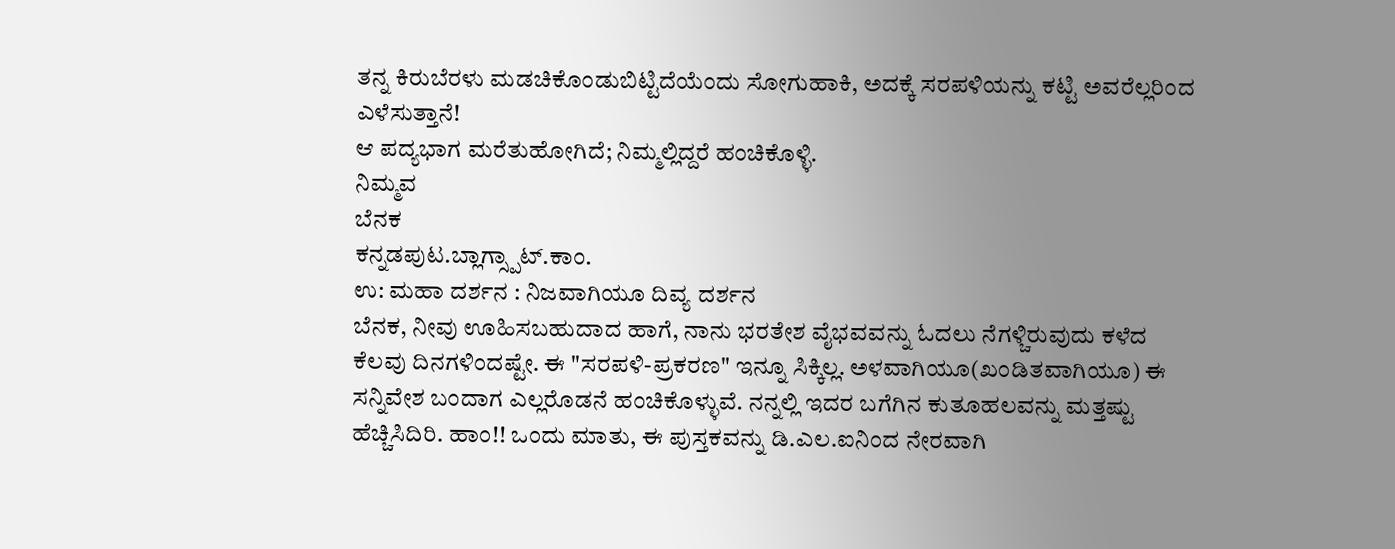ತನ್ನ ಕಿರುಬೆರಳು ಮಡಚಿಕೊಂಡುಬಿಟ್ಟಿದೆಯೆಂದು ಸೋಗುಹಾಕಿ, ಅದಕ್ಕೆ ಸರಪಳಿಯನ್ನು ಕಟ್ಟಿ ಅವರೆಲ್ಲರಿಂದ ಎಳೆಸುತ್ತಾನೆ!
ಆ ಪದ್ಯಭಾಗ ಮರೆತುಹೋಗಿದೆ; ನಿಮ್ಮಲ್ಲಿದ್ದರೆ ಹಂಚಿಕೊಳ್ಳಿ.
ನಿಮ್ಮವ
ಬೆನಕ
ಕನ್ನಡಪುಟ.ಬ್ಲಾಗ್ಸ್ಪಾಟ್.ಕಾಂ.
ಉ: ಮಹಾ ದರ್ಶನ : ನಿಜವಾಗಿಯೂ ದಿವ್ಯ ದರ್ಶನ
ಬೆನಕ, ನೀವು ಊಹಿಸಬಹುದಾದ ಹಾಗೆ, ನಾನು ಭರತೇಶ ವೈಭವವನ್ನು ಓದಲು ನೆಗಳ್ಚಿರುವುದು ಕಳೆದ ಕೆಲವು ದಿನಗಳಿಂದಷ್ಟೇ. ಈ "ಸರಪಳಿ-ಪ್ರಕರಣ" ಇನ್ನೂ ಸಿಕ್ಕಿಲ್ಲ. ಅಳವಾಗಿಯೂ(ಖಂಡಿತವಾಗಿಯೂ) ಈ ಸನ್ನಿವೇಶ ಬಂದಾಗ ಎಲ್ಲರೊಡನೆ ಹಂಚಿಕೊಳ್ಳುವೆ. ನನ್ನಲ್ಲಿ ಇದರ ಬಗೆಗಿನ ಕುತೂಹಲವನ್ನು ಮತ್ತಷ್ಟು ಹೆಚ್ಚಿಸಿದಿರಿ. ಹಾಂ!! ಒಂದು ಮಾತು, ಈ ಪುಸ್ತಕವನ್ನು ಡಿ.ಎಲ.ಐನಿಂದ ನೇರವಾಗಿ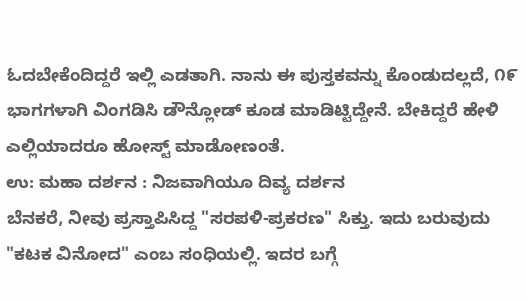ಓದಬೇಕೆಂದಿದ್ದರೆ ಇಲ್ಲಿ ಎಡತಾಗಿ. ನಾನು ಈ ಪುಸ್ತಕವನ್ನು ಕೊಂಡುದಲ್ಲದೆ, ೧೯ ಭಾಗಗಳಾಗಿ ವಿಂಗಡಿಸಿ ಡೌನ್ಲೋಡ್ ಕೂಡ ಮಾಡಿಟ್ಟಿದ್ದೇನೆ. ಬೇಕಿದ್ದರೆ ಹೇಳಿ ಎಲ್ಲಿಯಾದರೂ ಹೋಸ್ಟ್ ಮಾಡೋಣಂತೆ.
ಉ: ಮಹಾ ದರ್ಶನ : ನಿಜವಾಗಿಯೂ ದಿವ್ಯ ದರ್ಶನ
ಬೆನಕರೆ, ನೀವು ಪ್ರಸ್ತಾಪಿಸಿದ್ದ "ಸರಪಳಿ-ಪ್ರಕರಣ" ಸಿಕ್ತು. ಇದು ಬರುವುದು "ಕಟಕ ವಿನೋದ" ಎಂಬ ಸಂಧಿಯಲ್ಲಿ. ಇದರ ಬಗ್ಗೆ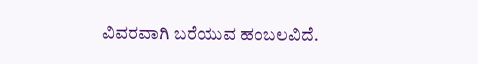ವಿವರವಾಗಿ ಬರೆಯುವ ಹಂಬಲವಿದೆ.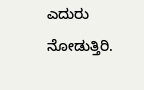ಎದುರು ನೋಡುತ್ತಿರಿ.